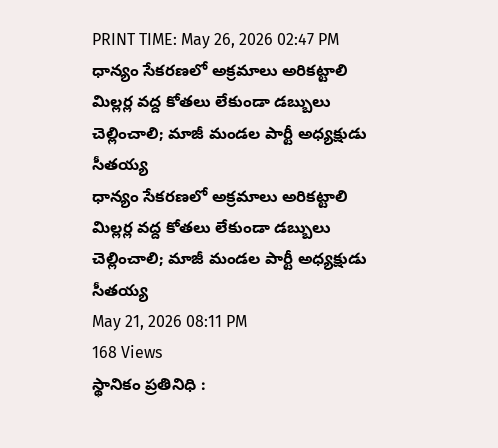PRINT TIME: May 26, 2026 02:47 PM
ధాన్యం సేకరణలో అక్రమాలు అరికట్టాలి మిల్లర్ల వద్ద కోతలు లేకుండా డబ్బులు చెల్లించాలి; మాజీ మండల పార్టీ అధ్యక్షుడు సీతయ్య
ధాన్యం సేకరణలో అక్రమాలు అరికట్టాలి మిల్లర్ల వద్ద కోతలు లేకుండా డబ్బులు చెల్లించాలి; మాజీ మండల పార్టీ అధ్యక్షుడు సీతయ్య
May 21, 2026 08:11 PM
168 Views
స్థానికం ప్రతినిధి :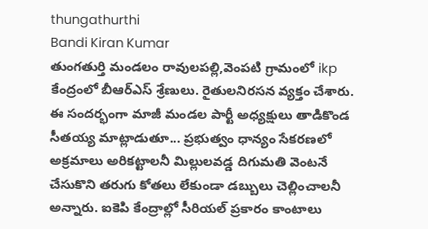thungathurthi
Bandi Kiran Kumar
తుంగతుర్తి మండలం రావులపల్లి,వెంపటి గ్రామంలో ikp కేంద్రంలో బీఆర్ఎస్ శ్రేణులు. రైతులనిరసన వ్యక్తం చేశారు. ఈ సందర్భంగా మాజీ మండల పార్టీ అధ్యక్షులు తాడికొండ సీతయ్య మాట్లాడుతూ... ప్రభుత్వం ధాన్యం సేకరణలో అక్రమాలు అరికట్టాలనీ మిల్లులవడ్డ దిగుమతి వెంటనే చేసుకొని తరుగు కోతలు లేకుండా డబ్బులు చెల్లించాలనీ అన్నారు. ఐకెపి కేంద్రాల్లో సీరియల్ ప్రకారం కాంటాలు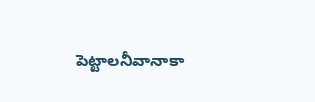పెట్టాలనీవానాకా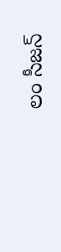లం సీజన్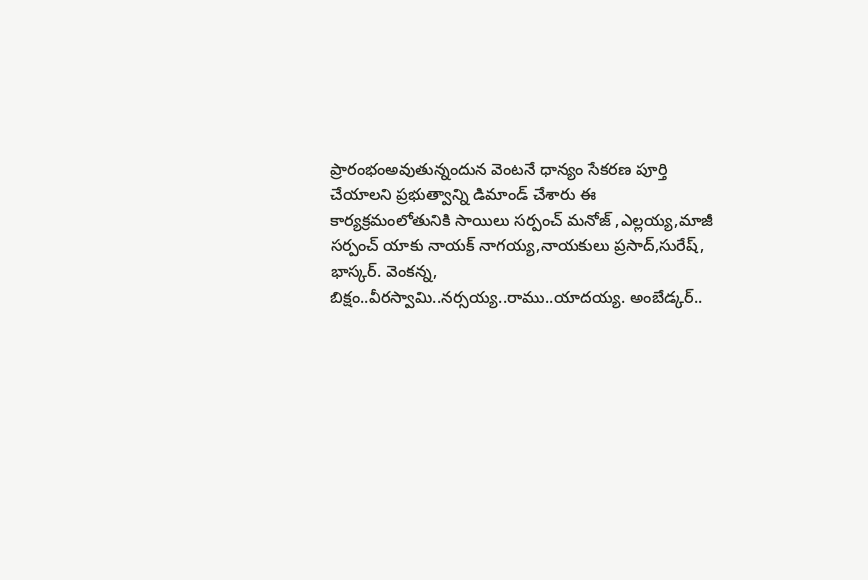ప్రారంభంఅవుతున్నందున వెంటనే ధాన్యం సేకరణ పూర్తి చేయాలని ప్రభుత్వాన్ని డిమాండ్ చేశారు ఈ కార్యక్రమంలోతునికి సాయిలు సర్పంచ్ మనోజ్ ,ఎల్లయ్య,మాజీ సర్పంచ్ యాకు నాయక్ నాగయ్య,నాయకులు ప్రసాద్,సురేష్, భాస్కర్. వెంకన్న, బిక్షం..వీరస్వామి..నర్సయ్య..రాము..యాదయ్య. అంబేడ్కర్..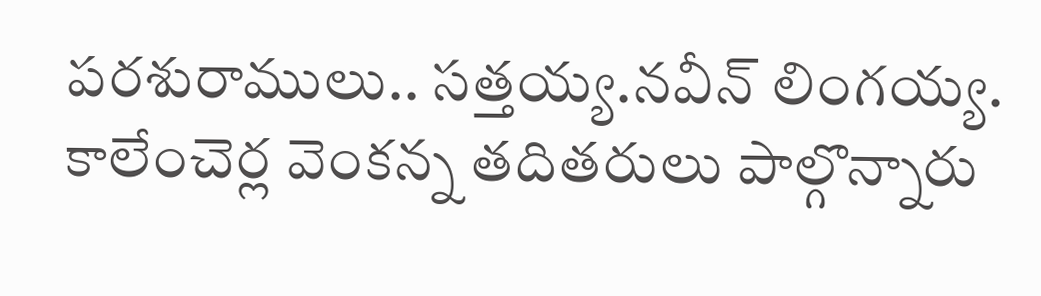పరశురాములు.. సత్తయ్య.నవీన్ లింగయ్య. కాలేంచెర్ల వెంకన్న తదితరులు పాల్గొన్నారు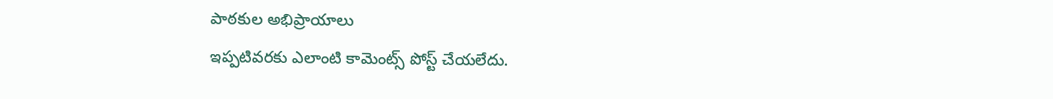పాఠకుల అభిప్రాయాలు
ఇప్పటివరకు ఎలాంటి కామెంట్స్ పోస్ట్ చేయలేదు.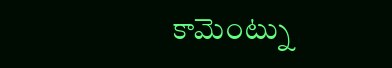కామెంట్ను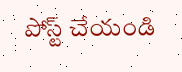పోస్ట్ చేయండి